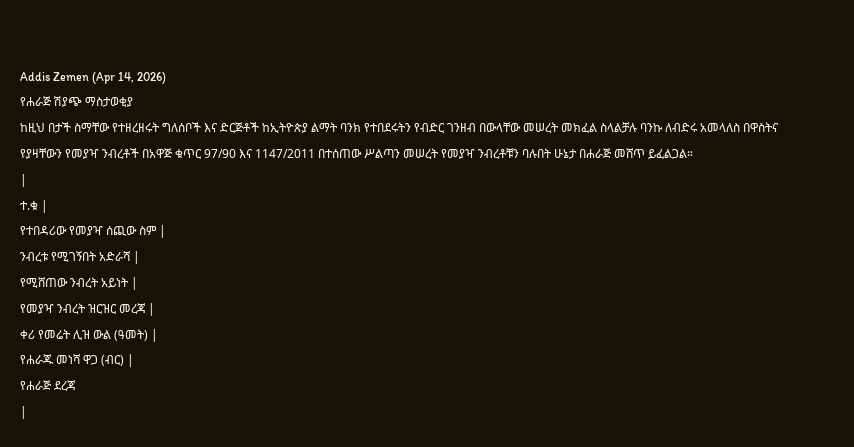Addis Zemen (Apr 14, 2026)
የሐራጅ ሽያጭ ማስታወቂያ
ከዚህ በታች ስማቸው የተዘረዘሩት ግለሰቦች እና ድርጅቶች ከኢትዮጵያ ልማት ባንክ የተበደሩትን የብድር ገንዘብ በውላቸው መሠረት መክፈል ስላልቻሉ ባንኩ ለብድሩ አመላለስ በዋስትና የያዛቸውን የመያዣ ንብረቶች በአዋጅ ቁጥር 97/90 እና 1147/2011 በተሰጠው ሥልጣን መሠረት የመያዣ ንብረቶቹን ባሉበት ሁኔታ በሐራጅ መሸጥ ይፈልጋል።
|
ተ.ቁ |
የተበዳሪው የመያዣ ሰጪው ስም |
ንብረቱ የሚገኝበት አድራሻ |
የሚሸጠው ንብረት አይነት |
የመያዣ ንብረት ዝርዝር መረጃ |
ቀሪ የመሬት ሊዝ ውል (ዓመት) |
የሐራጁ መነሻ ዋጋ (ብር) |
የሐራጅ ደረጃ
|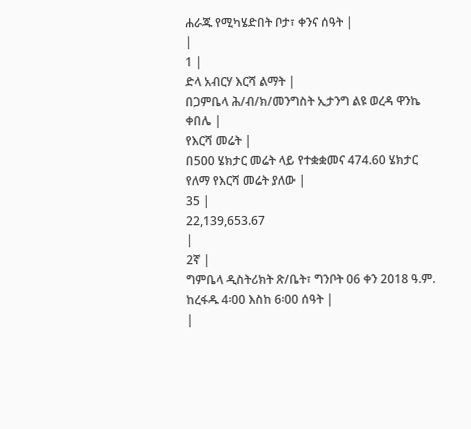ሐራጁ የሚካሄድበት ቦታ፣ ቀንና ሰዓት |
|
1 |
ድላ አብርሃ እርሻ ልማት |
በጋምቤላ ሕ/ብ/ክ/መንግስት ኢታንግ ልዩ ወረዳ ዋንኬ ቀበሌ |
የእርሻ መሬት |
በ500 ሄክታር መሬት ላይ የተቋቋመና 474.60 ሄክታር የለማ የእርሻ መሬት ያለው |
35 |
22,139,653.67
|
2ኛ |
ግምቤላ ዲስትሪክት ጽ/ቤት፣ ግንቦት 06 ቀን 2018 ዓ.ም. ከረፋዱ 4፡00 እስከ 6፡00 ሰዓት |
|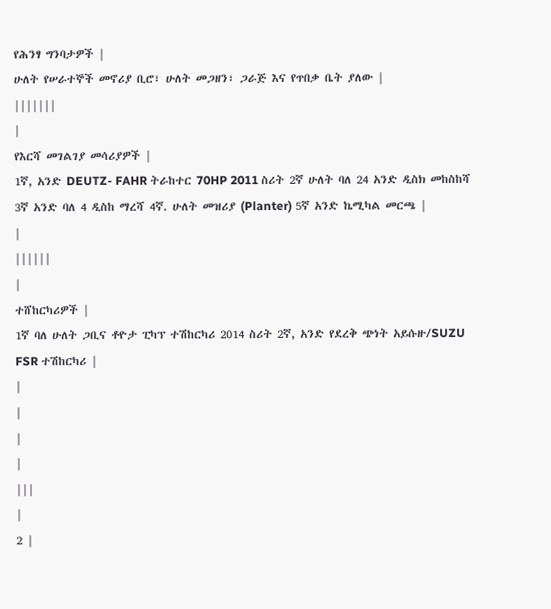የሕንፃ ግንባታዎች |
ሁለት የሠራተኞች መኖሪያ ቢሮ፣ ሁለት መጋዘን፣ ጋራጅ እና የጥበቃ ቤት ያለው |
|||||||
|
የእርሻ መገልገያ መሳሪያዎች |
1ኛ, አንድ DEUTZ- FAHR ትራከተር 70HP 2011 ስሪት 2ኛ ሁለት ባለ 24 አንድ ዲስክ መከስከሻ 3ኛ አንድ ባለ 4 ዲስከ ማረሻ 4ኛ. ሁለት መዝሪያ (Planter) 5ኛ አንድ ኬሚካል መርጫ |
|
||||||
|
ተሸከርካሪዎች |
1ኛ ባለ ሁለት ጋቢና ቶዮታ ፒካፕ ተሽከርካሪ 2014 ስሪት 2ኛ, አንድ የደረቅ ጭነት አይሱዙ/SUZU FSR ተሽከርካሪ |
|
|
|
|
|||
|
2 |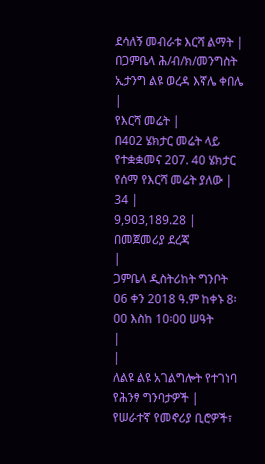ደሳለኝ መብራቱ እርሻ ልማት |
በጋምቤላ ሕ/ብ/ክ/መንግስት ኢታንግ ልዩ ወረዳ እኛሌ ቀበሌ |
የእርሻ መሬት |
በ402 ሄክታር መሬት ላይ የተቋቋመና 207. 40 ሄክታር የሰማ የእርሻ መሬት ያለው |
34 |
9,903,189.28 |
በመጀመሪያ ደረጃ
|
ጋምቤላ ዲስትሪከት ግንቦት 06 ቀን 2018 ዓ.ም ከቀኑ 8፡00 እስከ 10፡00 ሠዓት
|
|
ለልዩ ልዩ አገልግሎት የተገነባ የሕንፃ ግንባታዎች |
የሠራተኛ የመኖሪያ ቢሮዎች፣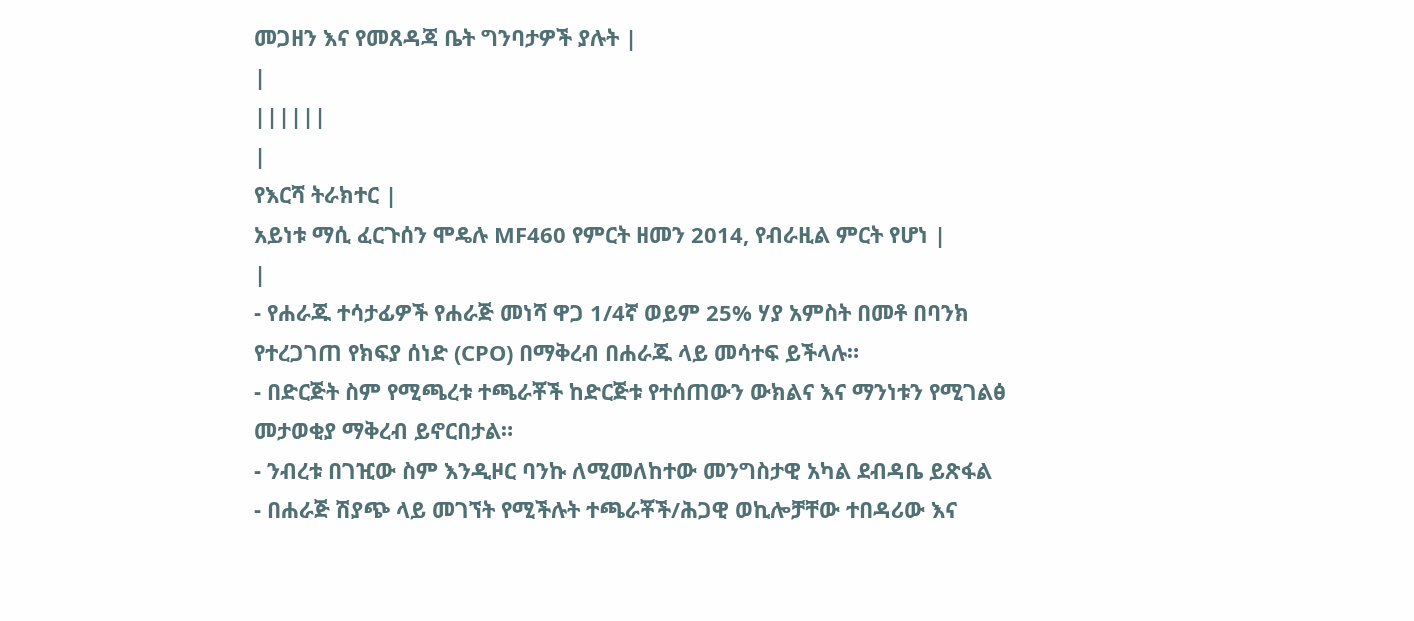መጋዘን እና የመጸዳጃ ቤት ግንባታዎች ያሉት |
|
||||||
|
የእርሻ ትራክተር |
አይነቱ ማሲ ፈርጉሰን ሞዴሉ MF460 የምርት ዘመን 2014, የብራዚል ምርት የሆነ |
|
- የሐራጁ ተሳታፊዎች የሐራጅ መነሻ ዋጋ 1/4ኛ ወይም 25% ሃያ አምስት በመቶ በባንክ የተረጋገጠ የክፍያ ሰነድ (CPO) በማቅረብ በሐራጁ ላይ መሳተፍ ይችላሉ።
- በድርጅት ስም የሚጫረቱ ተጫራቾች ከድርጅቱ የተሰጠውን ውክልና እና ማንነቱን የሚገልፅ መታወቂያ ማቅረብ ይኖርበታል።
- ንብረቱ በገዢው ስም እንዲዞር ባንኩ ለሚመለከተው መንግስታዊ አካል ደብዳቤ ይጽፋል
- በሐራጅ ሽያጭ ላይ መገኘት የሚችሉት ተጫራቾች/ሕጋዊ ወኪሎቻቸው ተበዳሪው እና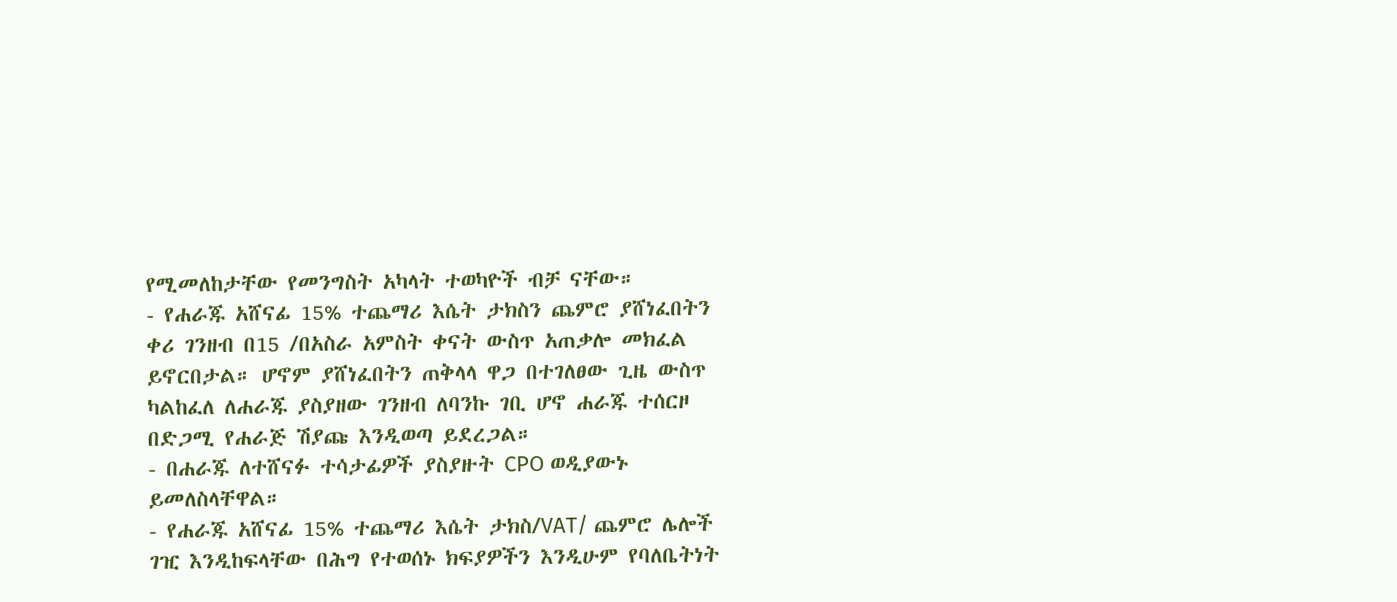የሚመለከታቸው የመንግስት አካላት ተወካዮች ብቻ ናቸው።
- የሐራጁ አሸናፊ 15% ተጨማሪ እሴት ታክስን ጨምሮ ያሸነፈበትን ቀሪ ገንዘብ በ15 /በአስራ አምስት ቀናት ውስጥ አጠቃሎ መክፈል ይኖርበታል። ሆኖም ያሸነፈበትን ጠቅላላ ዋጋ በተገለፀው ጊዜ ውስጥ ካልከፈለ ለሐራጁ ያስያዘው ገንዘብ ለባንኩ ገቢ ሆኖ ሐራጁ ተሰርዞ በድጋሚ የሐራጅ ሽያጩ እንዲወጣ ይደረጋል።
- በሐራጁ ለተሸናፉ ተሳታፊዎች ያስያዙት CPO ወዲያውኑ ይመለስላቸዋል።
- የሐራጁ አሸናፊ 15% ተጨማሪ እሴት ታክስ/VAT/ ጨምሮ ሌሎች ገዢ እንዲከፍላቸው በሕግ የተወሰኑ ክፍያዎችን እንዲሁም የባለቤትነት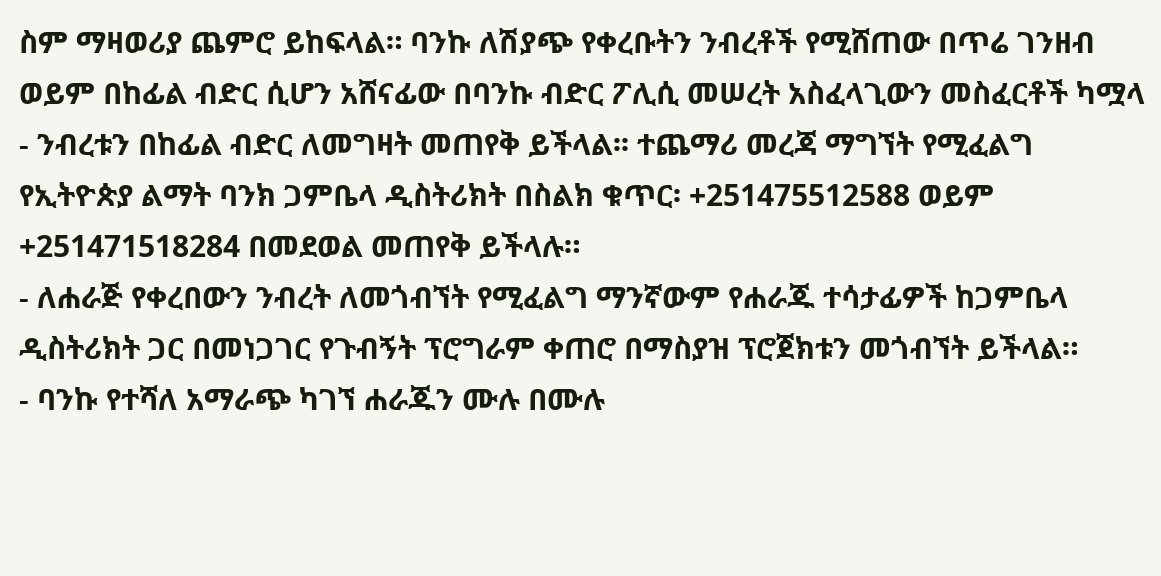ስም ማዛወሪያ ጨምሮ ይከፍላል። ባንኩ ለሽያጭ የቀረቡትን ንብረቶች የሚሸጠው በጥሬ ገንዘብ ወይም በከፊል ብድር ሲሆን አሸናፊው በባንኩ ብድር ፖሊሲ መሠረት አስፈላጊውን መስፈርቶች ካሟላ
- ንብረቱን በከፊል ብድር ለመግዛት መጠየቅ ይችላል፡፡ ተጨማሪ መረጃ ማግኘት የሚፈልግ የኢትዮጵያ ልማት ባንክ ጋምቤላ ዲስትሪክት በስልክ ቁጥር፡ +251475512588 ወይም +251471518284 በመደወል መጠየቅ ይችላሉ።
- ለሐራጅ የቀረበውን ንብረት ለመጎብኘት የሚፈልግ ማንኛውም የሐራጁ ተሳታፊዎች ከጋምቤላ ዲስትሪክት ጋር በመነጋገር የጉብኝት ፕሮግራም ቀጠሮ በማስያዝ ፕሮጀክቱን መጎብኘት ይችላል።
- ባንኩ የተሻለ አማራጭ ካገኘ ሐራጁን ሙሉ በሙሉ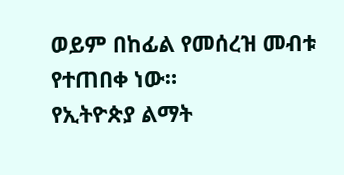ወይም በከፊል የመሰረዝ መብቱ የተጠበቀ ነው።
የኢትዮጵያ ልማት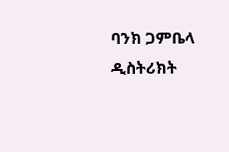ባንክ ጋምቤላ ዲስትሪክት